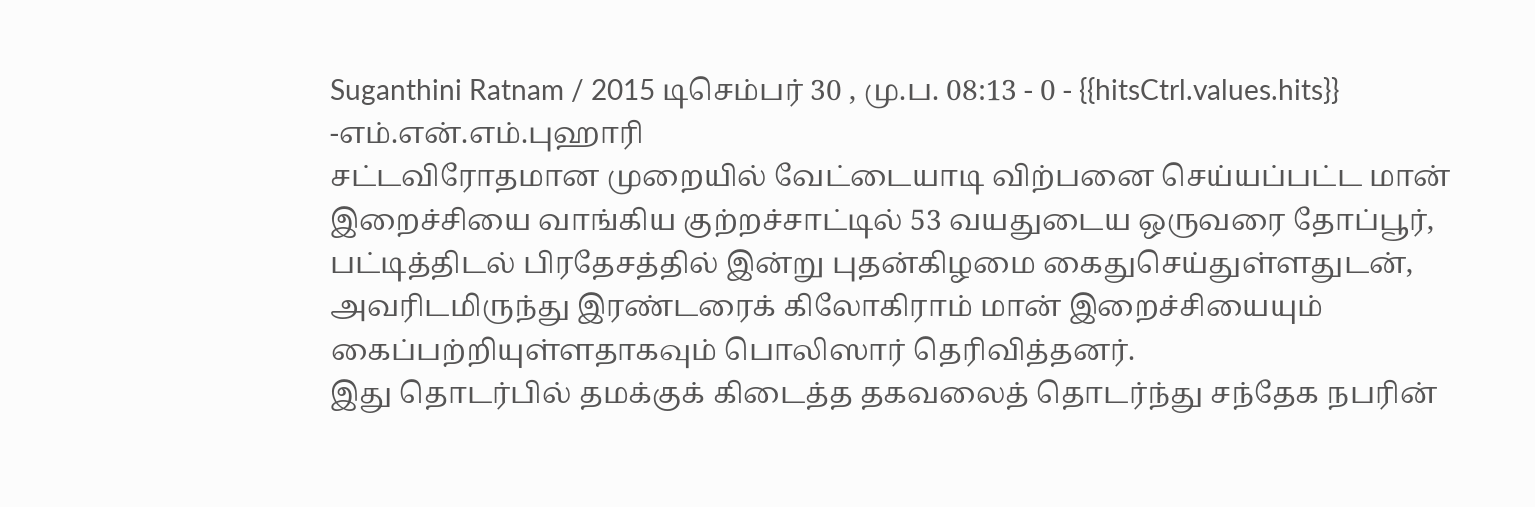Suganthini Ratnam / 2015 டிசெம்பர் 30 , மு.ப. 08:13 - 0 - {{hitsCtrl.values.hits}}
-எம்.என்.எம்.புஹாரி
சட்டவிரோதமான முறையில் வேட்டையாடி விற்பனை செய்யப்பட்ட மான் இறைச்சியை வாங்கிய குற்றச்சாட்டில் 53 வயதுடைய ஒருவரை தோப்பூர், பட்டித்திடல் பிரதேசத்தில் இன்று புதன்கிழமை கைதுசெய்துள்ளதுடன், அவரிடமிருந்து இரண்டரைக் கிலோகிராம் மான் இறைச்சியையும் கைப்பற்றியுள்ளதாகவும் பொலிஸார் தெரிவித்தனர்.
இது தொடர்பில் தமக்குக் கிடைத்த தகவலைத் தொடர்ந்து சந்தேக நபரின்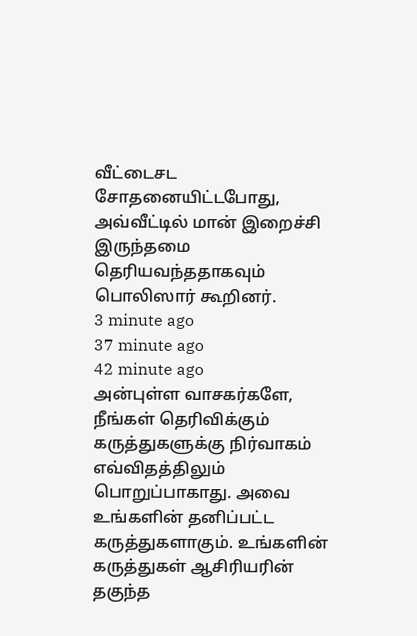வீட்டைசட சோதனையிட்டபோது, அவ்வீட்டில் மான் இறைச்சி இருந்தமை தெரியவந்ததாகவும் பொலிஸார் கூறினர்.
3 minute ago
37 minute ago
42 minute ago
அன்புள்ள வாசகர்களே,
நீங்கள் தெரிவிக்கும் கருத்துகளுக்கு நிர்வாகம் எவ்விதத்திலும் பொறுப்பாகாது. அவை உங்களின் தனிப்பட்ட கருத்துகளாகும். உங்களின் கருத்துகள் ஆசிரியரின் தகுந்த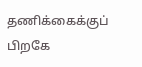தணிக்கைக்குப் பிறகே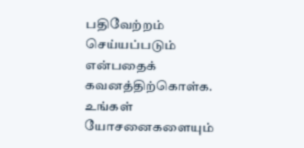பதிவேற்றம் செய்யப்படும் என்பதைக் கவனத்திற்கொள்க. உங்கள் யோசனைகளையும்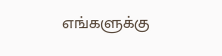எங்களுக்கு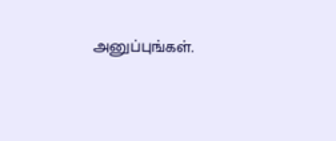அனுப்புங்கள்.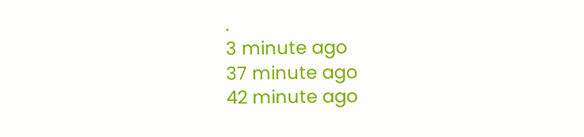.
3 minute ago
37 minute ago
42 minute ago